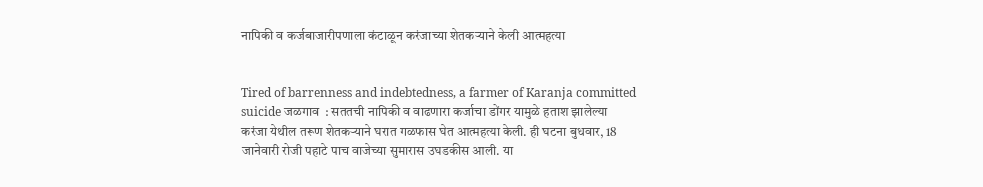नापिकी व कर्जबाजारीपणाला कंटाळून करंजाच्या शेतकर्‍याने केली आत्महत्या


Tired of barrenness and indebtedness, a farmer of Karanja committed suicide जळगाव  : सततची नापिकी व वाढणारा कर्जाचा डोंगर यामुळे हताश झालेल्या करंजा येथील तरूण शेतकर्‍याने घरात गळफास घेत आत्महत्या केली. ही घटना बुधवार, 18 जानेवारी रोजी पहाटे पाच वाजेच्या सुमारास उघडकीस आली. या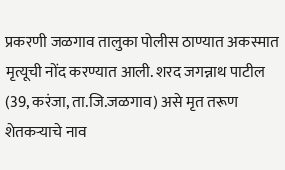प्रकरणी जळगाव तालुका पोलीस ठाण्यात अकस्मात मृत्यूची नोंद करण्यात आली. शरद जगन्नाथ पाटील (39, करंजा, ता.जि.जळगाव) असे मृत तरूण शेतकर्‍याचे नाव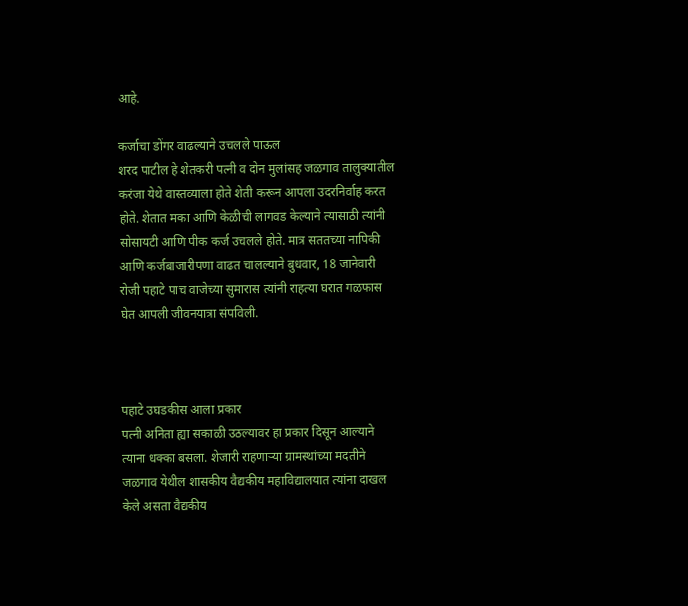आहे.

कर्जाचा डोंगर वाढल्याने उचलले पाऊल
शरद पाटील हे शेतकरी पत्नी व दोन मुलांसह जळगाव तालुक्यातील करंजा येथे वास्तव्याला होते शेती करून आपला उदरनिर्वाह करत होते. शेतात मका आणि केळीची लागवड केल्याने त्यासाठी त्यांनी सोसायटी आणि पीक कर्ज उचलले होते. मात्र सततच्या नापिकी आणि कर्जबाजारीपणा वाढत चालल्याने बुधवार, 18 जानेवारी रोजी पहाटे पाच वाजेच्या सुमारास त्यांनी राहत्या घरात गळफास घेत आपली जीवनयात्रा संपविली.



पहाटे उघडकीस आला प्रकार
पत्नी अनिता ह्या सकाळी उठल्यावर हा प्रकार दिसून आल्याने त्याना धक्का बसला. शेजारी राहणार्‍या ग्रामस्थांच्या मदतीने जळगाव येथील शासकीय वैद्यकीय महाविद्यालयात त्यांना दाखल केले असता वैद्यकीय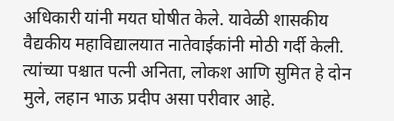अधिकारी यांनी मयत घोषीत केले. यावेळी शासकीय वैद्यकीय महाविद्यालयात नातेवाईकांनी मोठी गर्दी केली. त्यांच्या पश्चात पत्नी अनिता, लोकश आणि सुमित हे दोन मुले, लहान भाऊ प्रदीप असा परीवार आहे.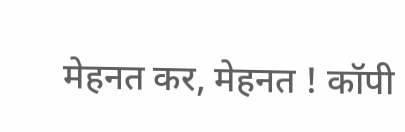मेहनत कर, मेहनत ! कॉपी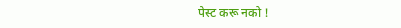पेस्ट करू नको !